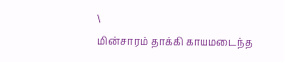\
மின்சாரம் தாக்கி காயமடைந்த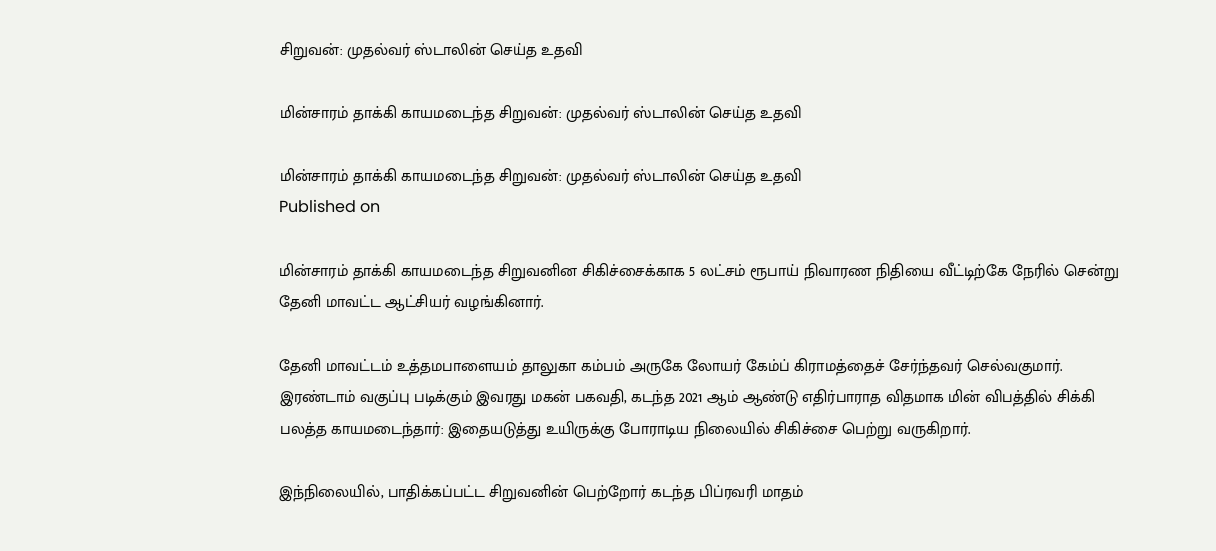சிறுவன்: முதல்வர் ஸ்டாலின் செய்த உதவி

மின்சாரம் தாக்கி காயமடைந்த சிறுவன்: முதல்வர் ஸ்டாலின் செய்த உதவி

மின்சாரம் தாக்கி காயமடைந்த சிறுவன்: முதல்வர் ஸ்டாலின் செய்த உதவி
Published on

மின்சாரம் தாக்கி காயமடைந்த சிறுவனின சிகிச்சைக்காக 5 லட்சம் ரூபாய் நிவாரண நிதியை வீட்டிற்கே நேரில் சென்று தேனி மாவட்ட ஆட்சியர் வழங்கினார்.

தேனி மாவட்டம் உத்தமபாளையம் தாலுகா கம்பம் அருகே லோயர் கேம்ப் கிராமத்தைச் சேர்ந்தவர் செல்வகுமார். இரண்டாம் வகுப்பு படிக்கும் இவரது மகன் பகவதி, கடந்த 2021 ஆம் ஆண்டு எதிர்பாராத விதமாக மின் விபத்தில் சிக்கி பலத்த காயமடைந்தார்: இதையடுத்து உயிருக்கு போராடிய நிலையில் சிகிச்சை பெற்று வருகிறார்.

இந்நிலையில், பாதிக்கப்பட்ட சிறுவனின் பெற்றோர் கடந்த பிப்ரவரி மாதம்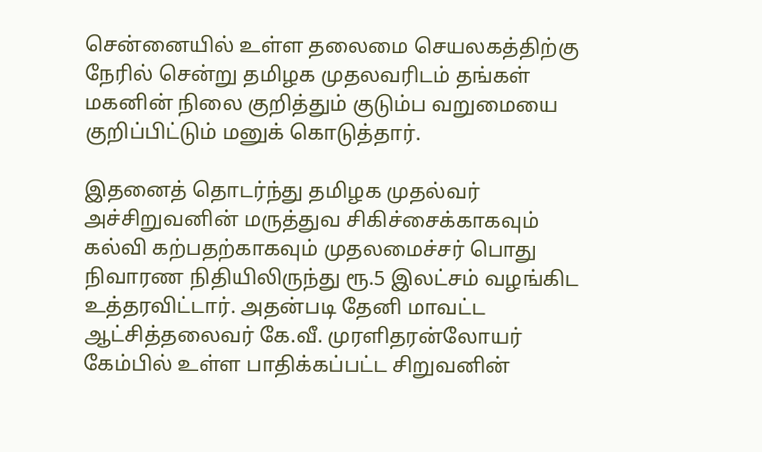சென்னையில் உள்ள தலைமை செயலகத்திற்கு நேரில் சென்று தமிழக முதலவரிடம் தங்கள் மகனின் நிலை குறித்தும் குடும்ப வறுமையை குறிப்பிட்டும் மனுக் கொடுத்தார்.

இதனைத் தொடர்ந்து தமிழக முதல்வர் அச்சிறுவனின் மருத்துவ சிகிச்சைக்காகவும் கல்வி கற்பதற்காகவும் முதலமைச்சர் பொது நிவாரண நிதியிலிருந்து ரூ.5 இலட்சம் வழங்கிட உத்தரவிட்டார். அதன்படி தேனி மாவட்ட ஆட்சித்தலைவர் கே.வீ. முரளிதரன்லோயர் கேம்பில் உள்ள பாதிக்கப்பட்ட சிறுவனின்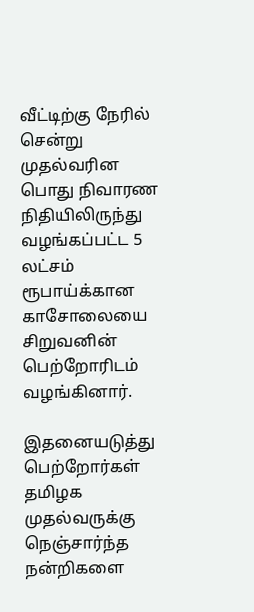வீட்டிற்கு நேரில் சென்று முதல்வரின பொது நிவாரண நிதியிலிருந்து வழங்கப்பட்ட 5 லட்சம் ரூபாய்க்கான காசோலையை சிறுவனின் பெற்றோரிடம் வழங்கினார்.

இதனையடுத்து பெற்றோர்கள் தமிழக முதல்வருக்கு நெஞ்சார்ந்த நன்றிகளை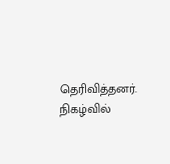தெரிவித்தனர். நிகழ்வில்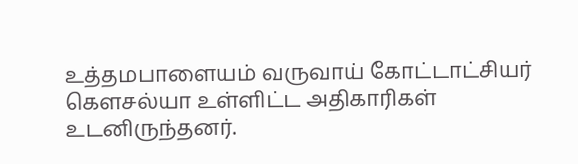உத்தமபாளையம் வருவாய் கோட்டாட்சியர் கௌசல்யா உள்ளிட்ட அதிகாரிகள் உடனிருந்தனர்.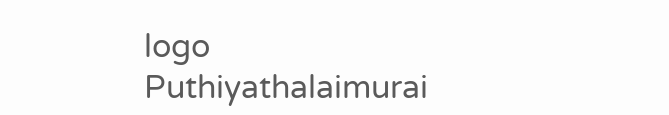logo
Puthiyathalaimurai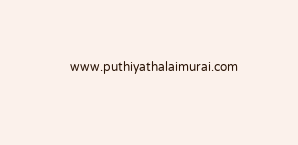www.puthiyathalaimurai.com